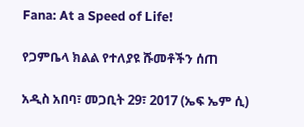Fana: At a Speed of Life!

የጋምቤላ ክልል የተለያዩ ሹመቶችን ሰጠ

አዲስ አበባ፣ መጋቢት 29፣ 2017 (ኤፍ ኤም ሲ)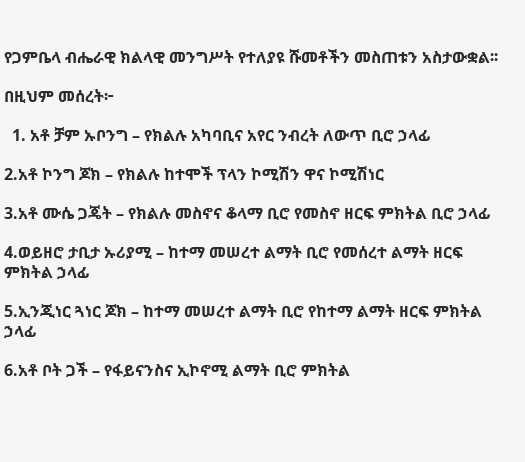የጋምቤላ ብሔራዊ ክልላዊ መንግሥት የተለያዩ ሹመቶችን መስጠቱን አስታውቋል፡፡

በዚህም መሰረት፦

  1. አቶ ቻም ኡቦንግ – የክልሉ አካባቢና አየር ንብረት ለውጥ ቢሮ ኃላፊ

2.አቶ ኮንግ ጆክ – የክልሉ ከተሞች ፕላን ኮሚሽን ዋና ኮሚሽነር

3.አቶ ሙሴ ጋጄት – የክልሉ መስኖና ቆላማ ቢሮ የመስኖ ዘርፍ ምክትል ቢሮ ኃላፊ

4.ወይዘሮ ታቢታ ኡሪያሚ – ከተማ መሠረተ ልማት ቢሮ የመሰረተ ልማት ዘርፍ ምክትል ኃላፊ

5.ኢንጂነር ጓነር ጆክ – ከተማ መሠረተ ልማት ቢሮ የከተማ ልማት ዘርፍ ምክትል ኃላፊ

6.አቶ ቦት ጋች – የፋይናንስና ኢኮኖሚ ልማት ቢሮ ምክትል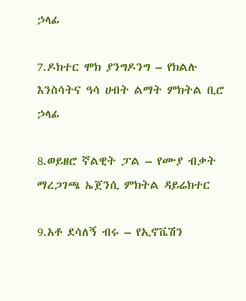ኃላፊ

7.ዶክተር ሞክ ያንግዶንግ – የክልሉ እንስሳትና ዓሳ ሀብት ልማት ምክትል ቢሮ ኃላፊ

8.ወይዘሮ ኛልዊት ፓል – የሙያ ብቃት ማረጋገጫ ኤጀንሲ ምክትል ዳይሬክተር

9.አቶ ደሳለኝ ብሩ – የኢኖቬሽን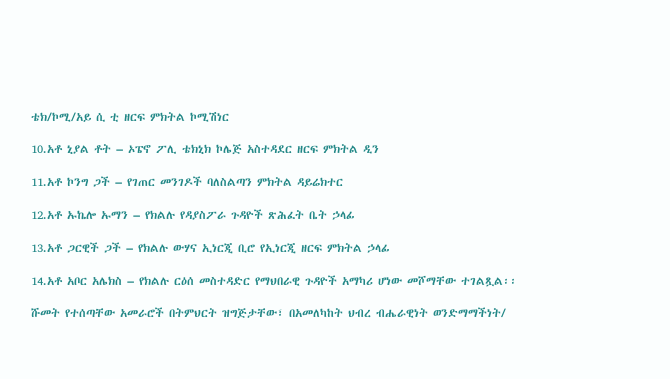ቴክ/ኮሚ/አይ ሲ ቲ ዘርፍ ምክትል ኮሚሽነር

10.አቶ ኒያል ቶት – ኦፔኖ ፖሊ ቴክኒክ ኮሌጅ አስተዳደር ዘርፍ ምክትል ዲን

11.አቶ ኮንግ ጋች – የገጠር መንገዶች ባለስልጣን ምክትል ዳይሬክተር

12.አቶ ኡኬሎ ኡማን – የክልሉ የዳያስፖራ ጉዳዮች ጽሕፈት ቤት ኃላፊ

13.አቶ ጋርዊች ጋች – የክልሉ ውሃና ኢነርጂ ቢሮ የኢነርጂ ዘርፍ ምክትል ኃላፊ

14.አቶ አቦር አሌክስ – የክልሉ ርዕሰ መስተዳድር የማህበራዊ ጉዳዮች አማካሪ ሆነው መሾማቸው ተገልጿል፡፡

ሹመት የተሰጣቸው አመራሮች በትምህርት ዝግጅታቸው፣ በአመለካከት ህብረ ብሔራዊነት ወንድማማችነት/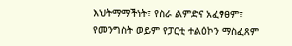እህትማማችነት፣ የስራ ልምድና አፈፃፀም፣ የመንግስት ወይም የፓርቲ ተልዕኮን ማስፈጸም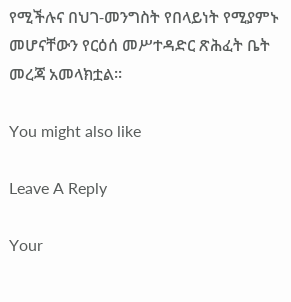የሚችሉና በህገ-መንግስት የበላይነት የሚያምኑ መሆናቸውን የርዕሰ መሥተዳድር ጽሕፈት ቤት መረጃ አመላክቷል፡፡

You might also like

Leave A Reply

Your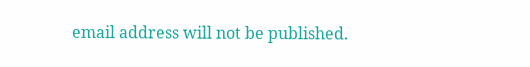email address will not be published.